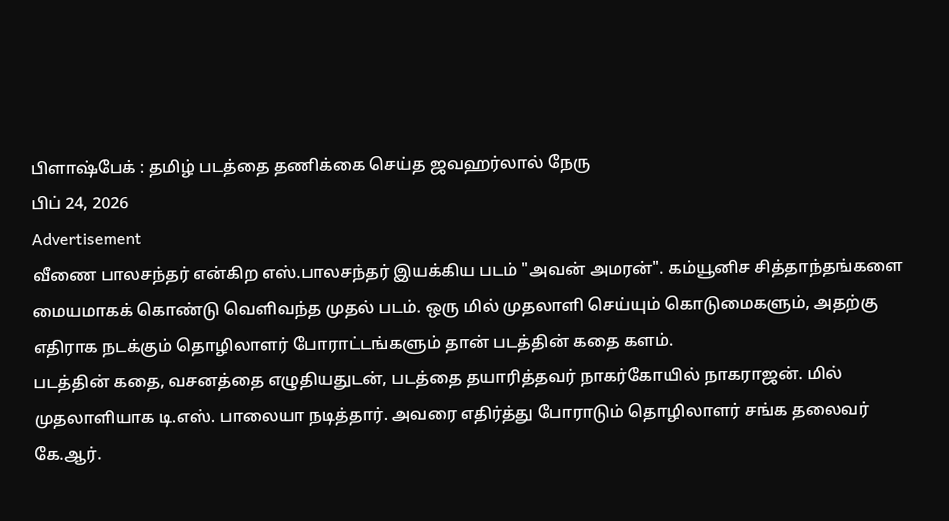பிளாஷ்பேக் : தமிழ் படத்தை தணிக்கை செய்த ஜவஹர்லால் நேரு
பிப் 24, 2026
Advertisement
வீணை பாலசந்தர் என்கிற எஸ்.பாலசந்தர் இயக்கிய படம் "அவன் அமரன்". கம்யூனிச சித்தாந்தங்களை மையமாகக் கொண்டு வெளிவந்த முதல் படம். ஒரு மில் முதலாளி செய்யும் கொடுமைகளும், அதற்கு எதிராக நடக்கும் தொழிலாளர் போராட்டங்களும் தான் படத்தின் கதை களம்.
படத்தின் கதை, வசனத்தை எழுதியதுடன், படத்தை தயாரித்தவர் நாகர்கோயில் நாகராஜன். மில் முதலாளியாக டி.எஸ். பாலையா நடித்தார். அவரை எதிர்த்து போராடும் தொழிலாளர் சங்க தலைவர் கே.ஆர்.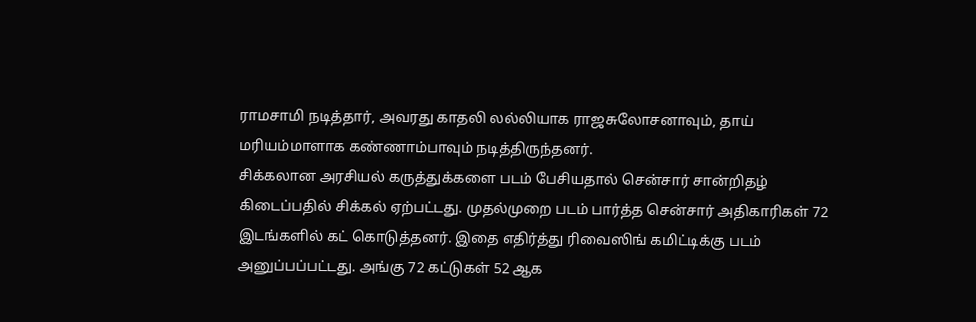ராமசாமி நடித்தார், அவரது காதலி லல்லியாக ராஜசுலோசனாவும், தாய் மரியம்மாளாக கண்ணாம்பாவும் நடித்திருந்தனர்.
சிக்கலான அரசியல் கருத்துக்களை படம் பேசியதால் சென்சார் சான்றிதழ் கிடைப்பதில் சிக்கல் ஏற்பட்டது. முதல்முறை படம் பார்த்த சென்சார் அதிகாரிகள் 72 இடங்களில் கட் கொடுத்தனர். இதை எதிர்த்து ரிவைஸிங் கமிட்டிக்கு படம் அனுப்பப்பட்டது. அங்கு 72 கட்டுகள் 52 ஆக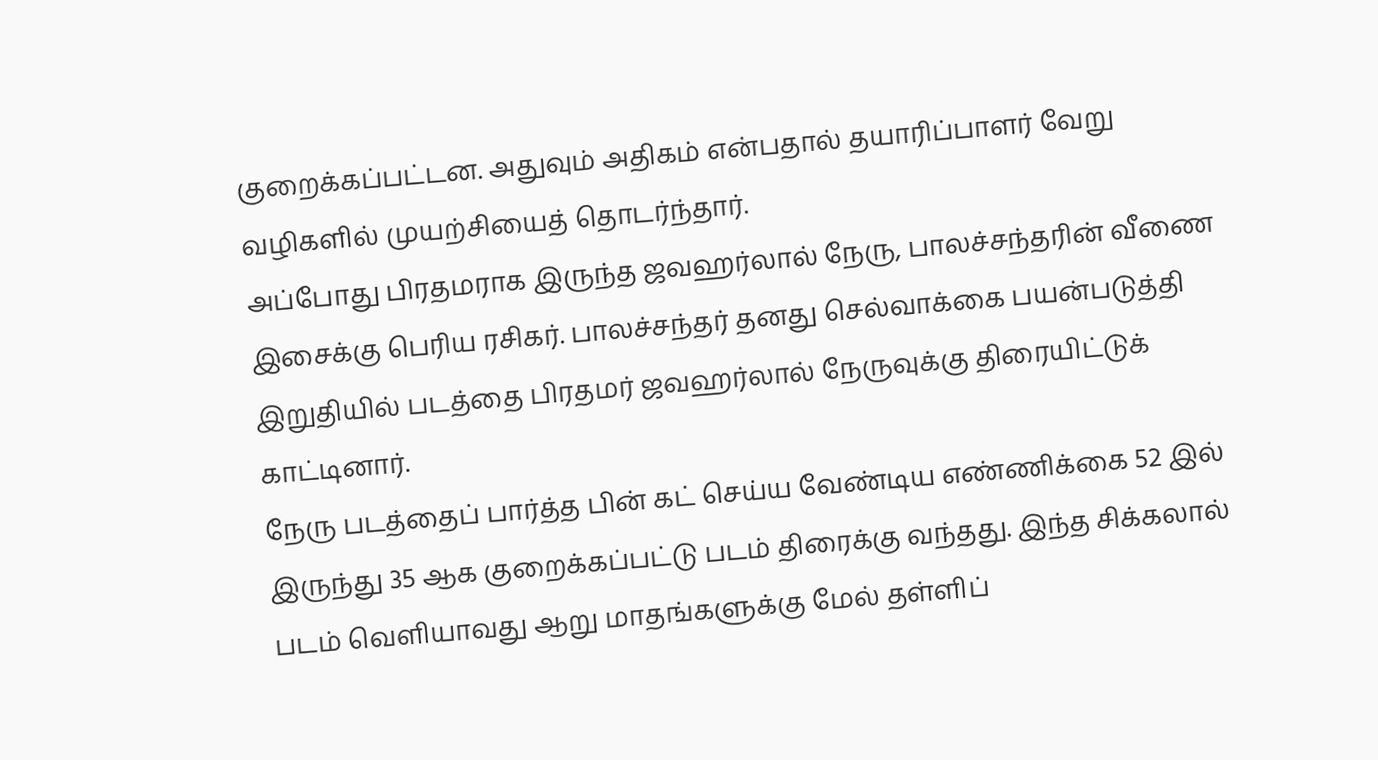குறைக்கப்பட்டன. அதுவும் அதிகம் என்பதால் தயாரிப்பாளர் வேறு வழிகளில் முயற்சியைத் தொடர்ந்தார்.
அப்போது பிரதமராக இருந்த ஜவஹர்லால் நேரு, பாலச்சந்தரின் வீணை இசைக்கு பெரிய ரசிகர். பாலச்சந்தர் தனது செல்வாக்கை பயன்படுத்தி இறுதியில் படத்தை பிரதமர் ஜவஹர்லால் நேருவுக்கு திரையிட்டுக் காட்டினார்.
நேரு படத்தைப் பார்த்த பின் கட் செய்ய வேண்டிய எண்ணிக்கை 52 இல் இருந்து 35 ஆக குறைக்கப்பட்டு படம் திரைக்கு வந்தது. இந்த சிக்கலால் படம் வெளியாவது ஆறு மாதங்களுக்கு மேல் தள்ளிப்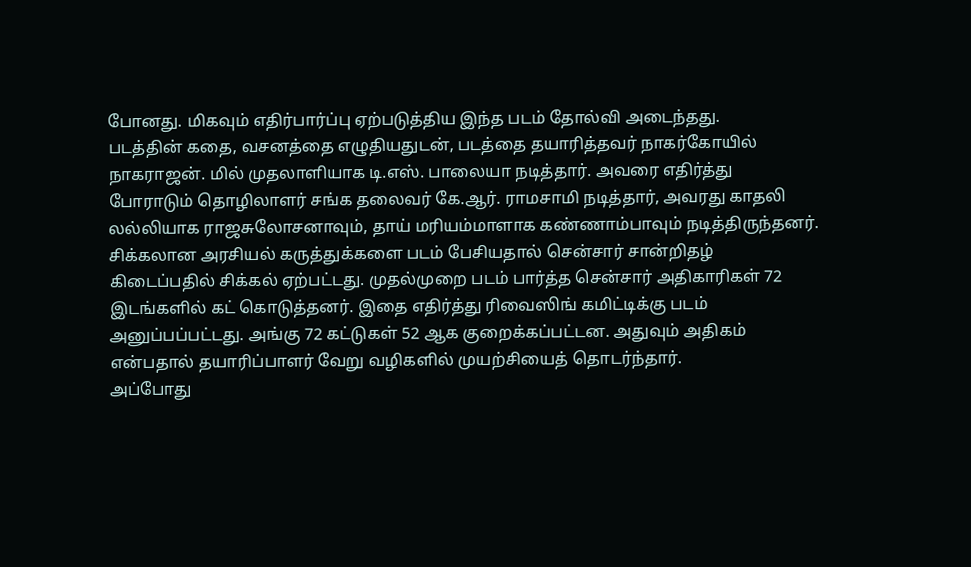போனது. மிகவும் எதிர்பார்ப்பு ஏற்படுத்திய இந்த படம் தோல்வி அடைந்தது.
படத்தின் கதை, வசனத்தை எழுதியதுடன், படத்தை தயாரித்தவர் நாகர்கோயில் நாகராஜன். மில் முதலாளியாக டி.எஸ். பாலையா நடித்தார். அவரை எதிர்த்து போராடும் தொழிலாளர் சங்க தலைவர் கே.ஆர். ராமசாமி நடித்தார், அவரது காதலி லல்லியாக ராஜசுலோசனாவும், தாய் மரியம்மாளாக கண்ணாம்பாவும் நடித்திருந்தனர்.
சிக்கலான அரசியல் கருத்துக்களை படம் பேசியதால் சென்சார் சான்றிதழ் கிடைப்பதில் சிக்கல் ஏற்பட்டது. முதல்முறை படம் பார்த்த சென்சார் அதிகாரிகள் 72 இடங்களில் கட் கொடுத்தனர். இதை எதிர்த்து ரிவைஸிங் கமிட்டிக்கு படம் அனுப்பப்பட்டது. அங்கு 72 கட்டுகள் 52 ஆக குறைக்கப்பட்டன. அதுவும் அதிகம் என்பதால் தயாரிப்பாளர் வேறு வழிகளில் முயற்சியைத் தொடர்ந்தார்.
அப்போது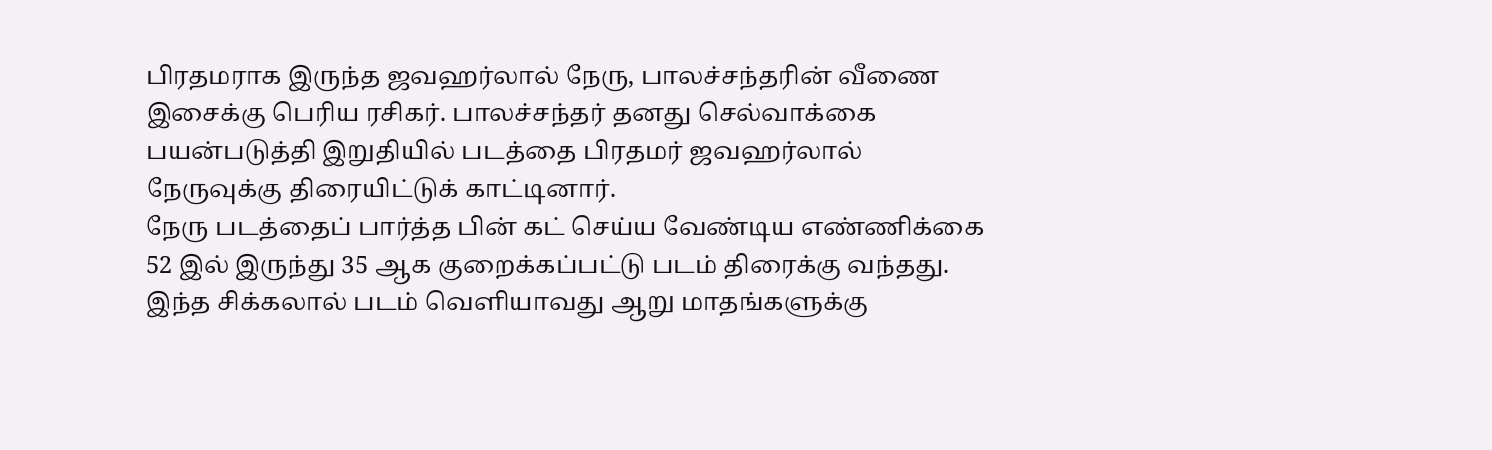பிரதமராக இருந்த ஜவஹர்லால் நேரு, பாலச்சந்தரின் வீணை இசைக்கு பெரிய ரசிகர். பாலச்சந்தர் தனது செல்வாக்கை பயன்படுத்தி இறுதியில் படத்தை பிரதமர் ஜவஹர்லால் நேருவுக்கு திரையிட்டுக் காட்டினார்.
நேரு படத்தைப் பார்த்த பின் கட் செய்ய வேண்டிய எண்ணிக்கை 52 இல் இருந்து 35 ஆக குறைக்கப்பட்டு படம் திரைக்கு வந்தது. இந்த சிக்கலால் படம் வெளியாவது ஆறு மாதங்களுக்கு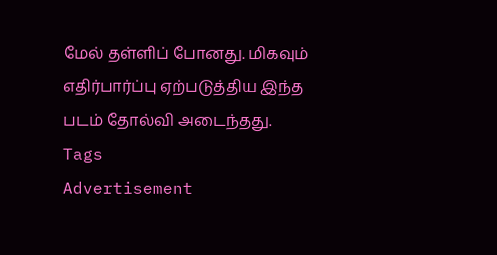மேல் தள்ளிப் போனது. மிகவும் எதிர்பார்ப்பு ஏற்படுத்திய இந்த படம் தோல்வி அடைந்தது.
Tags
Advertisement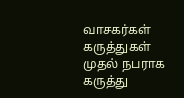வாசகர்கள் கருத்துகள்
முதல் நபராக கருத்து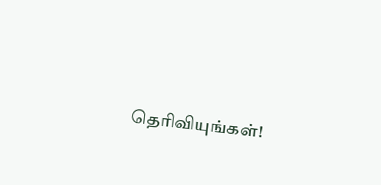தெரிவியுங்கள்!